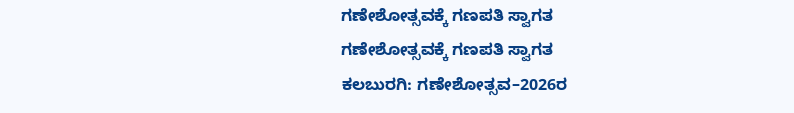ಗಣೇಶೋತ್ಸವಕ್ಕೆ ಗಣಪತಿ ಸ್ವಾಗತ
ಗಣೇಶೋತ್ಸವಕ್ಕೆ ಗಣಪತಿ ಸ್ವಾಗತ
ಕಲಬುರಗಿ: ಗಣೇಶೋತ್ಸವ–2026ರ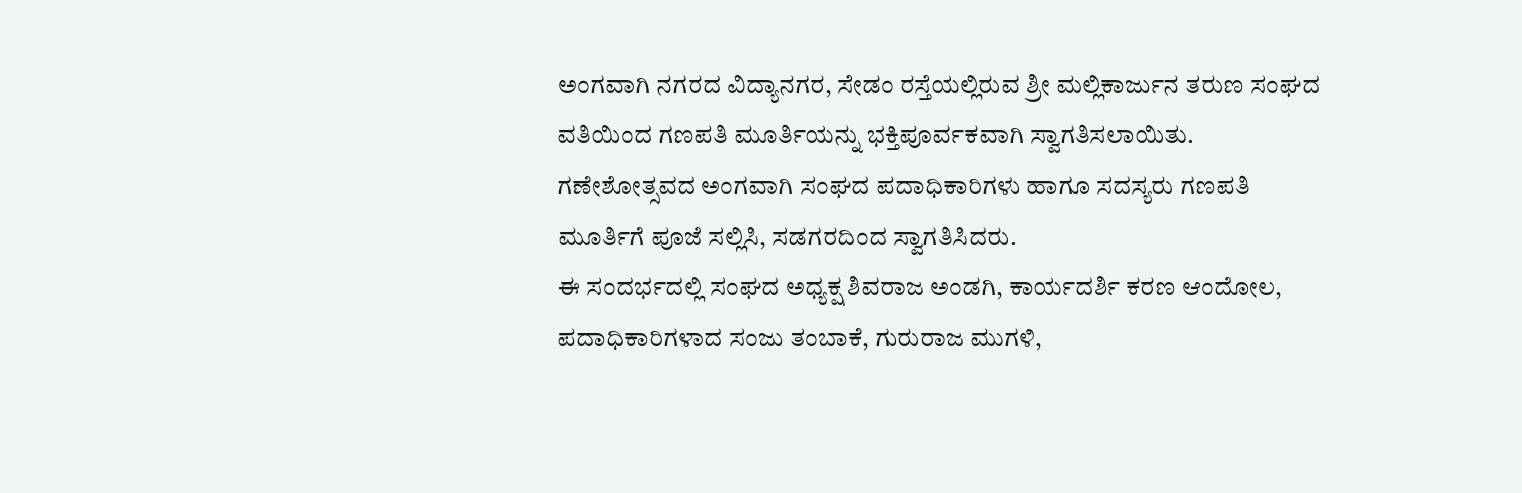ಅಂಗವಾಗಿ ನಗರದ ವಿದ್ಯಾನಗರ, ಸೇಡಂ ರಸ್ತೆಯಲ್ಲಿರುವ ಶ್ರೀ ಮಲ್ಲಿಕಾರ್ಜುನ ತರುಣ ಸಂಘದ ವತಿಯಿಂದ ಗಣಪತಿ ಮೂರ್ತಿಯನ್ನು ಭಕ್ತಿಪೂರ್ವಕವಾಗಿ ಸ್ವಾಗತಿಸಲಾಯಿತು.
ಗಣೇಶೋತ್ಸವದ ಅಂಗವಾಗಿ ಸಂಘದ ಪದಾಧಿಕಾರಿಗಳು ಹಾಗೂ ಸದಸ್ಯರು ಗಣಪತಿ ಮೂರ್ತಿಗೆ ಪೂಜೆ ಸಲ್ಲಿಸಿ, ಸಡಗರದಿಂದ ಸ್ವಾಗತಿಸಿದರು.
ಈ ಸಂದರ್ಭದಲ್ಲಿ ಸಂಘದ ಅಧ್ಯಕ್ಷ ಶಿವರಾಜ ಅಂಡಗಿ, ಕಾರ್ಯದರ್ಶಿ ಕರಣ ಆಂದೋಲ, ಪದಾಧಿಕಾರಿಗಳಾದ ಸಂಜು ತಂಬಾಕೆ, ಗುರುರಾಜ ಮುಗಳಿ,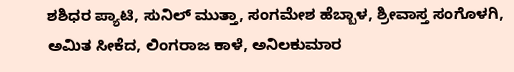ಶಶಿಧರ ಪ್ಯಾಟಿ, ಸುನಿಲ್ ಮುತ್ತಾ, ಸಂಗಮೇಶ ಹೆಬ್ಬಾಳ, ಶ್ರೀವಾಸ್ತ ಸಂಗೊಳಗಿ, ಅಮಿತ ಸೀಕೆದ, ಲಿಂಗರಾಜ ಕಾಳೆ, ಅನಿಲಕುಮಾರ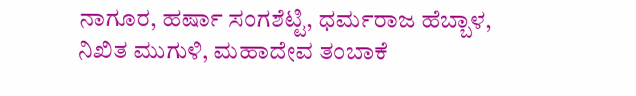ನಾಗೂರ, ಹರ್ಷಾ ಸಂಗಶೆಟ್ಟಿ, ಧರ್ಮರಾಜ ಹೆಬ್ಬಾಳ, ನಿಖಿತ ಮುಗುಳಿ, ಮಹಾದೇವ ತಂಬಾಕೆ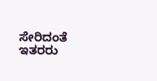ಸೇರಿದಂತೆ ಇತರರು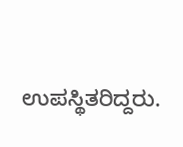ಉಪಸ್ಥಿತರಿದ್ದರು.